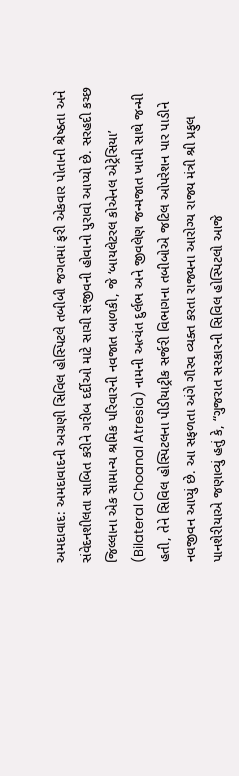અમદાવાદ: અમદાવાદની અગ્રણી સિવિલ હોસ્પિટલે તબીબી જગતમાં ફરી એકવાર પોતાની શ્રેષ્ઠતા અને સંવેદનશીલતા સાબિત કરીને ગરીબ દર્દીઓ માટે સાચી સંજીવની હોવાનો પુરાવો આપ્યો છે. સરહદી કચ્છ જિલ્લાના એક સામાન્ય શ્રમિક પરિવારની નવજાત બાળકી, જે ‘બાયલેટરલ કોએનલ એટ્રેસિયા’ (Bilateral Choanal Atresia) નામની અત્યંત દુર્લભ અને જીવલેણ જન્મજાત ખામી સાથે જન્મી હતી, તેને સિવિલ હોસ્પિટલના પીડીયાટ્રીક સર્જરી વિભાગના તબીબોએ જટિલ ઓપરેશન પાર પાડીને નવજીવન આપ્યું છે. આ સફળતા અંગે ગૌરવ વ્યક્ત કરતા રાજ્યના આરોગ્ય રાજ્ય મંત્રી શ્રી પ્રફુલ પાનશેરીયાએ જણાવ્યું હતું કે, “ગુજરાત સરકારની સિવિલ હોસ્પિટલો આજે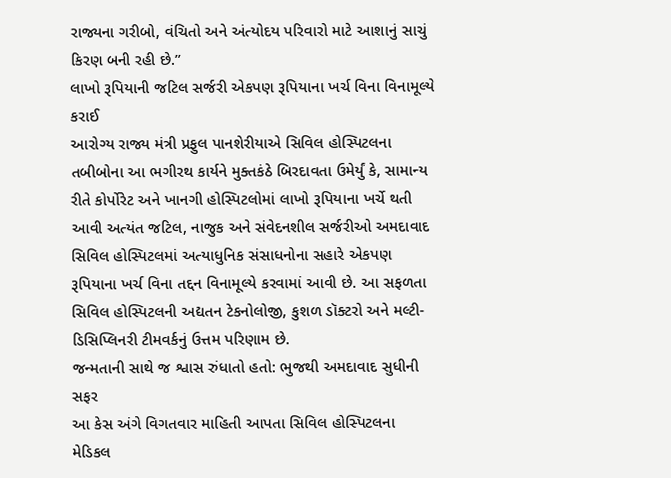રાજ્યના ગરીબો, વંચિતો અને અંત્યોદય પરિવારો માટે આશાનું સાચું કિરણ બની રહી છે.”
લાખો રૂપિયાની જટિલ સર્જરી એકપણ રૂપિયાના ખર્ચ વિના વિનામૂલ્યે કરાઈ
આરોગ્ય રાજ્ય મંત્રી પ્રફુલ પાનશેરીયાએ સિવિલ હોસ્પિટલના તબીબોના આ ભગીરથ કાર્યને મુક્તકંઠે બિરદાવતા ઉમેર્યું કે, સામાન્ય રીતે કોર્પોરેટ અને ખાનગી હોસ્પિટલોમાં લાખો રૂપિયાના ખર્ચે થતી આવી અત્યંત જટિલ, નાજુક અને સંવેદનશીલ સર્જરીઓ અમદાવાદ સિવિલ હોસ્પિટલમાં અત્યાધુનિક સંસાધનોના સહારે એકપણ રૂપિયાના ખર્ચ વિના તદ્દન વિનામૂલ્યે કરવામાં આવી છે. આ સફળતા સિવિલ હોસ્પિટલની અદ્યતન ટેકનોલોજી, કુશળ ડૉક્ટરો અને મલ્ટી-ડિસિપ્લિનરી ટીમવર્કનું ઉત્તમ પરિણામ છે.
જન્મતાની સાથે જ શ્વાસ રુંધાતો હતો: ભુજથી અમદાવાદ સુધીની સફર
આ કેસ અંગે વિગતવાર માહિતી આપતા સિવિલ હોસ્પિટલના મેડિકલ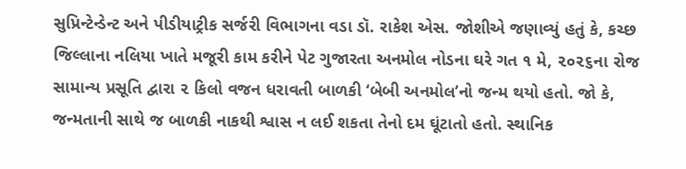સુપ્રિન્ટેન્ડેન્ટ અને પીડીયાટ્રીક સર્જરી વિભાગના વડા ડૉ. રાકેશ એસ. જોશીએ જણાવ્યું હતું કે, કચ્છ જિલ્લાના નલિયા ખાતે મજૂરી કામ કરીને પેટ ગુજારતા અનમોલ નોડના ઘરે ગત ૧ મે, ૨૦૨૬ના રોજ સામાન્ય પ્રસૂતિ દ્વારા ૨ કિલો વજન ધરાવતી બાળકી ‘બેબી અનમોલ’નો જન્મ થયો હતો. જો કે, જન્મતાની સાથે જ બાળકી નાકથી શ્વાસ ન લઈ શકતા તેનો દમ ઘૂંટાતો હતો. સ્થાનિક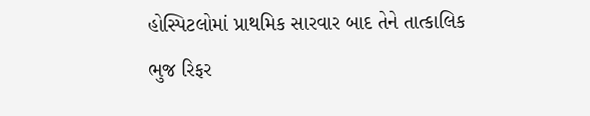હોસ્પિટલોમાં પ્રાથમિક સારવાર બાદ તેને તાત્કાલિક ભુજ રિફર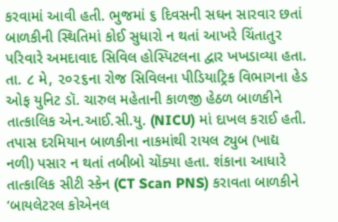કરવામાં આવી હતી. ભુજમાં ૬ દિવસની સઘન સારવાર છતાં બાળકીની સ્થિતિમાં કોઈ સુધારો ન થતાં આખરે ચિંતાતુર પરિવારે અમદાવાદ સિવિલ હોસ્પિટલના દ્વાર ખખડાવ્યા હતા.
તા. ૮ મે, ૨૦૨૬ના રોજ સિવિલના પીડિયાટ્રિક વિભાગના હેડ ઓફ યુનિટ ડૉ. ચારુલ મહેતાની કાળજી હેઠળ બાળકીને તાત્કાલિક એન.આઈ.સી.યુ. (NICU) માં દાખલ કરાઈ હતી. તપાસ દરમિયાન બાળકીના નાકમાંથી રાયલ ટ્યુબ (ખાદ્ય નળી) પસાર ન થતાં તબીબો ચોંક્યા હતા. શંકાના આધારે તાત્કાલિક સીટી સ્કેન (CT Scan PNS) કરાવતા બાળકીને ‘બાયલેટરલ કોએનલ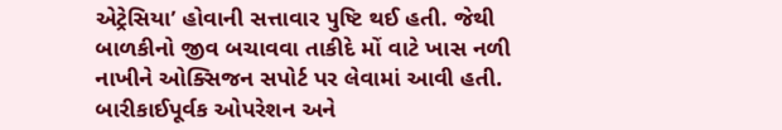એટ્રેસિયા’ હોવાની સત્તાવાર પુષ્ટિ થઈ હતી. જેથી બાળકીનો જીવ બચાવવા તાકીદે મોં વાટે ખાસ નળી નાખીને ઓક્સિજન સપોર્ટ પર લેવામાં આવી હતી.
બારીકાઈપૂર્વક ઓપરેશન અને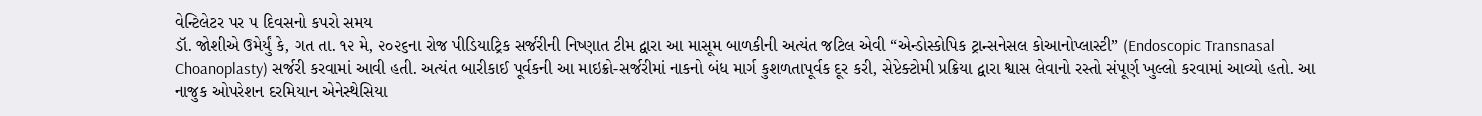વેન્ટિલેટર પર ૫ દિવસનો કપરો સમય
ડૉ. જોશીએ ઉમેર્યું કે, ગત તા. ૧૨ મે, ૨૦૨૬ના રોજ પીડિયાટ્રિક સર્જરીની નિષ્ણાત ટીમ દ્વારા આ માસૂમ બાળકીની અત્યંત જટિલ એવી “એન્ડોસ્કોપિક ટ્રાન્સનેસલ કોઆનોપ્લાસ્ટી” (Endoscopic Transnasal Choanoplasty) સર્જરી કરવામાં આવી હતી. અત્યંત બારીકાઈ પૂર્વકની આ માઇક્રો-સર્જરીમાં નાકનો બંધ માર્ગ કુશળતાપૂર્વક દૂર કરી, સેપ્ટેક્ટોમી પ્રક્રિયા દ્વારા શ્વાસ લેવાનો રસ્તો સંપૂર્ણ ખુલ્લો કરવામાં આવ્યો હતો. આ નાજુક ઓપરેશન દરમિયાન એનેસ્થેસિયા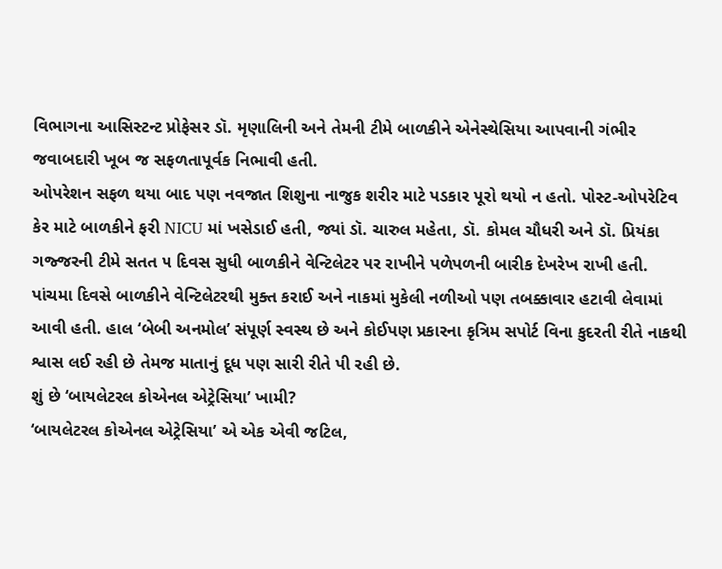વિભાગના આસિસ્ટન્ટ પ્રોફેસર ડૉ. મૃણાલિની અને તેમની ટીમે બાળકીને એનેસ્થેસિયા આપવાની ગંભીર જવાબદારી ખૂબ જ સફળતાપૂર્વક નિભાવી હતી.
ઓપરેશન સફળ થયા બાદ પણ નવજાત શિશુના નાજુક શરીર માટે પડકાર પૂરો થયો ન હતો. પોસ્ટ-ઓપરેટિવ કેર માટે બાળકીને ફરી NICU માં ખસેડાઈ હતી, જ્યાં ડૉ. ચારુલ મહેતા, ડૉ. કોમલ ચૌધરી અને ડૉ. પ્રિયંકા ગજ્જરની ટીમે સતત ૫ દિવસ સુધી બાળકીને વેન્ટિલેટર પર રાખીને પળેપળની બારીક દેખરેખ રાખી હતી. પાંચમા દિવસે બાળકીને વેન્ટિલેટરથી મુક્ત કરાઈ અને નાકમાં મુકેલી નળીઓ પણ તબક્કાવાર હટાવી લેવામાં આવી હતી. હાલ ‘બેબી અનમોલ’ સંપૂર્ણ સ્વસ્થ છે અને કોઈપણ પ્રકારના કૃત્રિમ સપોર્ટ વિના કુદરતી રીતે નાકથી શ્વાસ લઈ રહી છે તેમજ માતાનું દૂધ પણ સારી રીતે પી રહી છે.
શું છે ‘બાયલેટરલ કોએનલ એટ્રેસિયા’ ખામી?
‘બાયલેટરલ કોએનલ એટ્રેસિયા’ એ એક એવી જટિલ,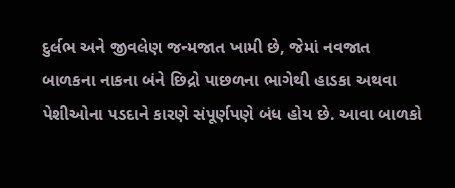દુર્લભ અને જીવલેણ જન્મજાત ખામી છે, જેમાં નવજાત બાળકના નાકના બંને છિદ્રો પાછળના ભાગેથી હાડકા અથવા પેશીઓના પડદાને કારણે સંપૂર્ણપણે બંધ હોય છે. આવા બાળકો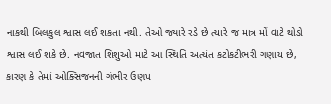નાકથી બિલકુલ શ્વાસ લઈ શકતા નથી. તેઓ જ્યારે રડે છે ત્યારે જ માત્ર મોં વાટે થોડો શ્વાસ લઈ શકે છે. નવજાત શિશુઓ માટે આ સ્થિતિ અત્યંત કટોકટીભરી ગણાય છે, કારણ કે તેમાં ઓક્સિજનની ગંભીર ઉણપ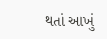થતાં આખું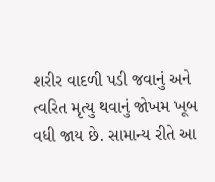શરીર વાદળી પડી જવાનું અને ત્વરિત મૃત્યુ થવાનું જોખમ ખૂબ વધી જાય છે. સામાન્ય રીતે આ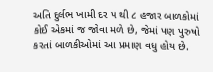અતિ દુર્લભ ખામી દર ૫ થી ૮ હજાર બાળકોમાં કોઈ એકમાં જ જોવા મળે છે, જેમાં પણ પુરુષો કરતાં બાળકીઓમાં આ પ્રમાણ વધુ હોય છે.